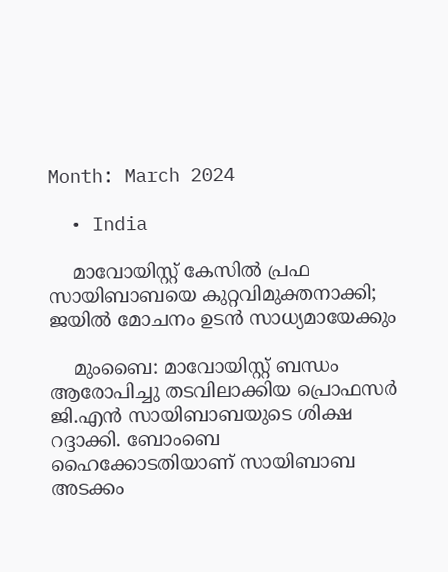Month: March 2024

  • India

    മാവോയിസ്റ്റ് കേസില്‍ പ്രഫ സായിബാബയെ കുറ്റവിമുക്തനാക്കി; ജയില്‍ മോചനം ഉടന്‍ സാധ്യമായേക്കും

    മുംബൈ: മാവോയിസ്റ്റ് ബന്ധം ആരോപിച്ചു തടവിലാക്കിയ പ്രൊഫസര്‍ ജി.എന്‍ സായിബാബയുടെ ശിക്ഷ റദ്ദാക്കി. ബോംബെ ഹൈക്കോടതിയാണ് സായിബാബ അടക്കം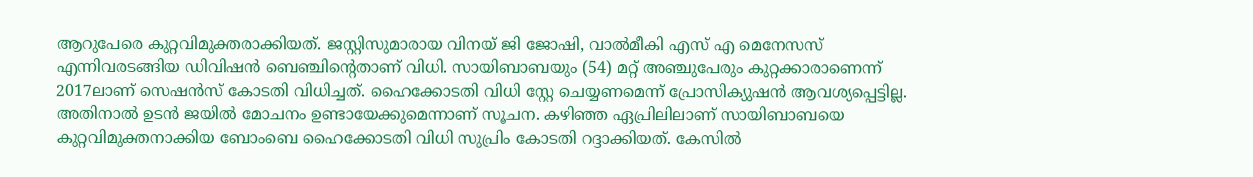ആറുപേരെ കുറ്റവിമുക്തരാക്കിയത്. ജസ്റ്റിസുമാരായ വിനയ് ജി ജോഷി, വാല്‍മീകി എസ് എ മെനേസസ് എന്നിവരടങ്ങിയ ഡിവിഷന്‍ ബെഞ്ചിന്റെതാണ് വിധി. സായിബാബയും (54) മറ്റ് അഞ്ചുപേരും കുറ്റക്കാരാണെന്ന് 2017ലാണ് സെഷന്‍സ് കോടതി വിധിച്ചത്. ഹൈക്കോടതി വിധി സ്റ്റേ ചെയ്യണമെന്ന് പ്രോസിക്യുഷന്‍ ആവശ്യപ്പെട്ടില്ല. അതിനാല്‍ ഉടന്‍ ജയില്‍ മോചനം ഉണ്ടായേക്കുമെന്നാണ് സൂചന. കഴിഞ്ഞ ഏപ്രിലിലാണ് സായിബാബയെ കുറ്റവിമുക്തനാക്കിയ ബോംബെ ഹൈക്കോടതി വിധി സുപ്രിം കോടതി റദ്ദാക്കിയത്. കേസില്‍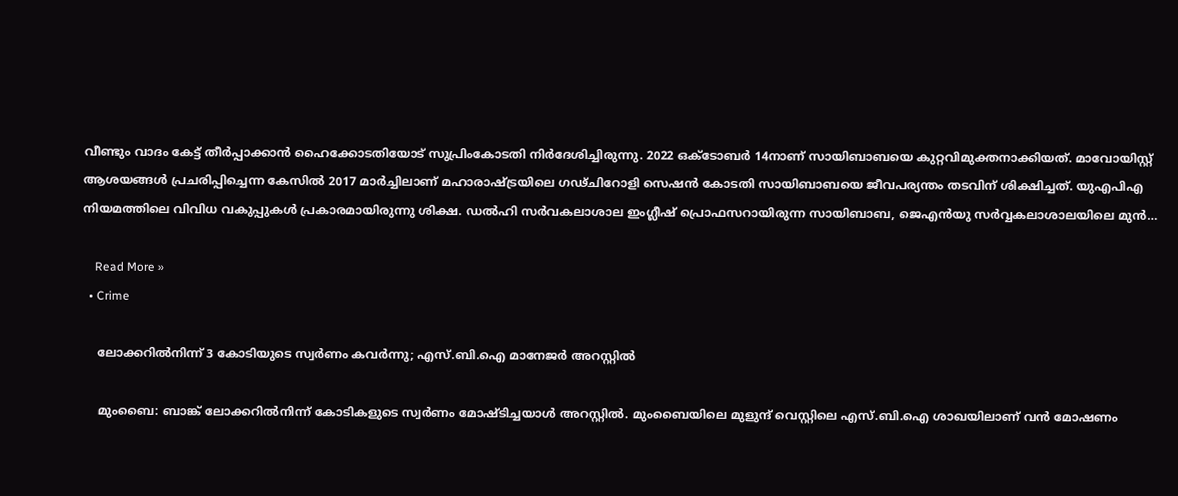വീണ്ടും വാദം കേട്ട് തീര്‍പ്പാക്കാന്‍ ഹൈക്കോടതിയോട് സുപ്രിംകോടതി നിര്‍ദേശിച്ചിരുന്നു. 2022 ഒക്ടോബര്‍ 14നാണ് സായിബാബയെ കുറ്റവിമുക്തനാക്കിയത്. മാവോയിസ്റ്റ് ആശയങ്ങള്‍ പ്രചരിപ്പിച്ചെന്ന കേസില്‍ 2017 മാര്‍ച്ചിലാണ് മഹാരാഷ്ട്രയിലെ ഗഢ്ചിറോളി സെഷന്‍ കോടതി സായിബാബയെ ജീവപര്യന്തം തടവിന് ശിക്ഷിച്ചത്. യുഎപിഎ നിയമത്തിലെ വിവിധ വകുപ്പുകള്‍ പ്രകാരമായിരുന്നു ശിക്ഷ. ഡല്‍ഹി സര്‍വകലാശാല ഇംഗ്ലീഷ് പ്രൊഫസറായിരുന്ന സായിബാബ, ജെഎന്‍യു സര്‍വ്വകലാശാലയിലെ മുന്‍…

    Read More »
  • Crime

    ലോക്കറില്‍നിന്ന് 3 കോടിയുടെ സ്വര്‍ണം കവര്‍ന്നു; എസ്.ബി.ഐ മാനേജര്‍ അറസ്റ്റില്‍

    മുംബൈ: ബാങ്ക് ലോക്കറില്‍നിന്ന് കോടികളുടെ സ്വര്‍ണം മോഷ്ടിച്ചയാള്‍ അറസ്റ്റില്‍. മുംബൈയിലെ മുളുന്ദ് വെസ്റ്റിലെ എസ്.ബി.ഐ ശാഖയിലാണ് വന്‍ മോഷണം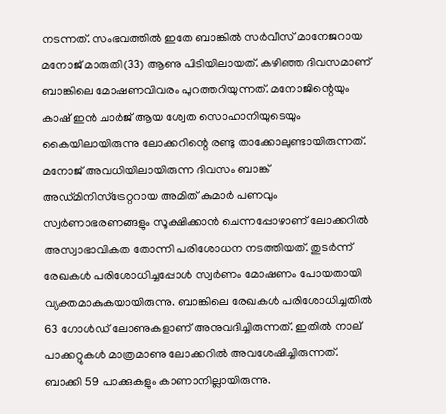നടന്നത്. സംഭവത്തില്‍ ഇതേ ബാങ്കില്‍ സര്‍വീസ് മാനേജറായ മനോജ് മാരുതി(33) ആണു പിടിയിലായത്. കഴിഞ്ഞ ദിവസമാണ് ബാങ്കിലെ മോഷണവിവരം പുറത്തറിയുന്നത്. മനോജിന്റെയും കാഷ് ഇന്‍ ചാര്‍ജ് ആയ ശ്വേത സൊഹാനിയുടെയും കൈയിലായിരുന്നു ലോക്കറിന്റെ രണ്ടു താക്കോലുണ്ടായിരുന്നത്. മനോജ് അവധിയിലായിരുന്ന ദിവസം ബാങ്ക് അഡ്മിനിസ്ട്രേറ്ററായ അമിത് കുമാര്‍ പണവും സ്വര്‍ണാഭരണങ്ങളും സൂക്ഷിക്കാന്‍ ചെന്നപ്പോഴാണ് ലോക്കറില്‍ അസ്വാഭാവികത തോന്നി പരിശോധന നടത്തിയത്. തുടര്‍ന്ന് രേഖകള്‍ പരിശോധിച്ചപ്പോള്‍ സ്വര്‍ണം മോഷണം പോയതായി വ്യക്തമാകുകയായിരുന്നു. ബാങ്കിലെ രേഖകള്‍ പരിശോധിച്ചതില്‍ 63 ഗോള്‍ഡ് ലോണുകളാണ് അനുവദിച്ചിരുന്നത്. ഇതില്‍ നാല് പാക്കറ്റുകള്‍ മാത്രമാണു ലോക്കറില്‍ അവശേഷിച്ചിരുന്നത്. ബാക്കി 59 പാക്കുകളും കാണാനില്ലായിരുന്നു.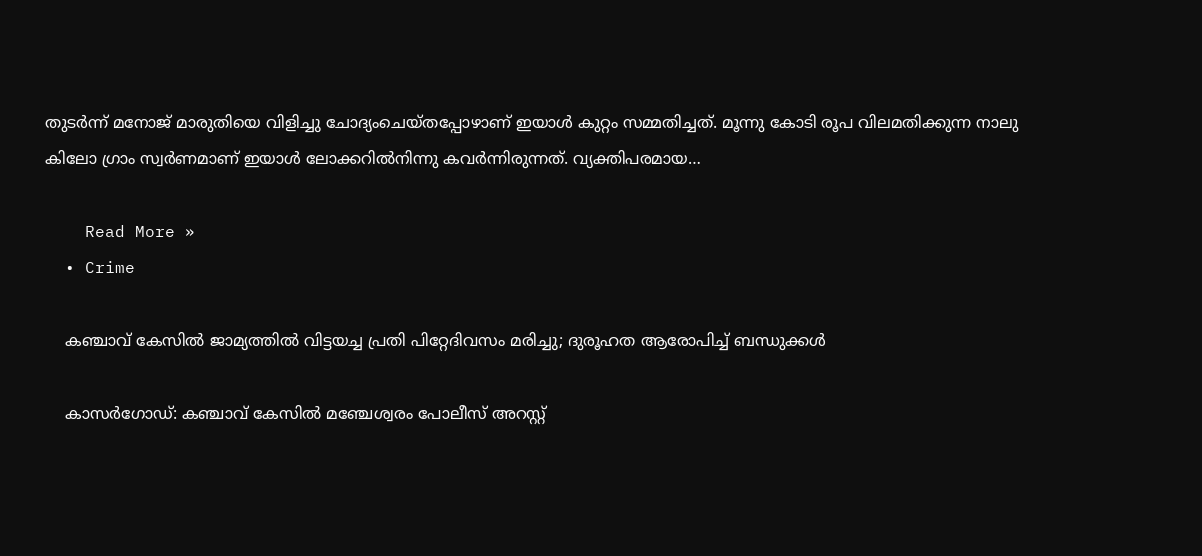തുടര്‍ന്ന് മനോജ് മാരുതിയെ വിളിച്ചു ചോദ്യംചെയ്തപ്പോഴാണ് ഇയാള്‍ കുറ്റം സമ്മതിച്ചത്. മൂന്നു കോടി രൂപ വിലമതിക്കുന്ന നാലു കിലോ ഗ്രാം സ്വര്‍ണമാണ് ഇയാള്‍ ലോക്കറില്‍നിന്നു കവര്‍ന്നിരുന്നത്. വ്യക്തിപരമായ…

    Read More »
  • Crime

    കഞ്ചാവ് കേസില്‍ ജാമ്യത്തില്‍ വിട്ടയച്ച പ്രതി പിറ്റേദിവസം മരിച്ചു; ദുരൂഹത ആരോപിച്ച് ബന്ധുക്കള്‍

    കാസര്‍ഗോഡ്: കഞ്ചാവ് കേസില്‍ മഞ്ചേശ്വരം പോലീസ് അറസ്റ്റ്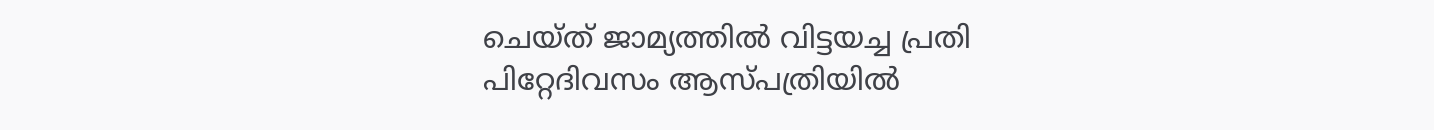ചെയ്ത് ജാമ്യത്തില്‍ വിട്ടയച്ച പ്രതി പിറ്റേദിവസം ആസ്പത്രിയില്‍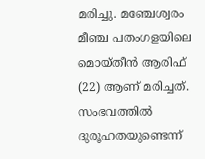മരിച്ചു. മഞ്ചേശ്വരം മീഞ്ച പതംഗളയിലെ മൊയ്തീന്‍ ആരിഫ് (22) ആണ് മരിച്ചത്. സംഭവത്തില്‍ ദുരൂഹതയുണ്ടെന്ന്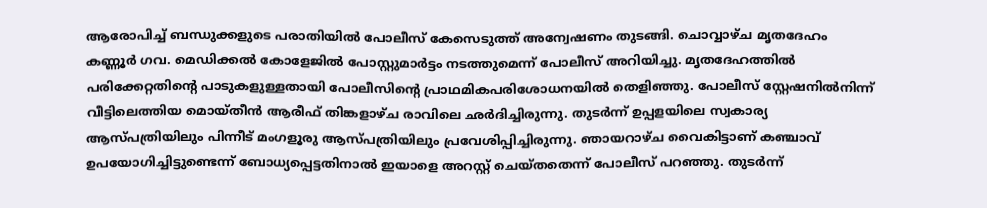ആരോപിച്ച് ബന്ധുക്കളുടെ പരാതിയില്‍ പോലീസ് കേസെടുത്ത് അന്വേഷണം തുടങ്ങി. ചൊവ്വാഴ്ച മൃതദേഹം കണ്ണൂര്‍ ഗവ. മെഡിക്കല്‍ കോളേജില്‍ പോസ്റ്റുമാര്‍ട്ടം നടത്തുമെന്ന് പോലീസ് അറിയിച്ചു. മൃതദേഹത്തില്‍ പരിക്കേറ്റതിന്റെ പാടുകളുള്ളതായി പോലീസിന്റെ പ്രാഥമികപരിശോധനയില്‍ തെളിഞ്ഞു. പോലീസ് സ്റ്റേഷനില്‍നിന്ന് വീട്ടിലെത്തിയ മൊയ്തീന്‍ ആരീഫ് തിങ്കളാഴ്ച രാവിലെ ഛര്‍ദിച്ചിരുന്നു. തുടര്‍ന്ന് ഉപ്പളയിലെ സ്വകാര്യ ആസ്പത്രിയിലും പിന്നീട് മംഗളൂരു ആസ്പത്രിയിലും പ്രവേശിപ്പിച്ചിരുന്നു. ഞായറാഴ്ച വൈകിട്ടാണ് കഞ്ചാവ് ഉപയോഗിച്ചിട്ടുണ്ടെന്ന് ബോധ്യപ്പെട്ടതിനാല്‍ ഇയാളെ അറസ്റ്റ് ചെയ്തതെന്ന് പോലീസ് പറഞ്ഞു. തുടര്‍ന്ന്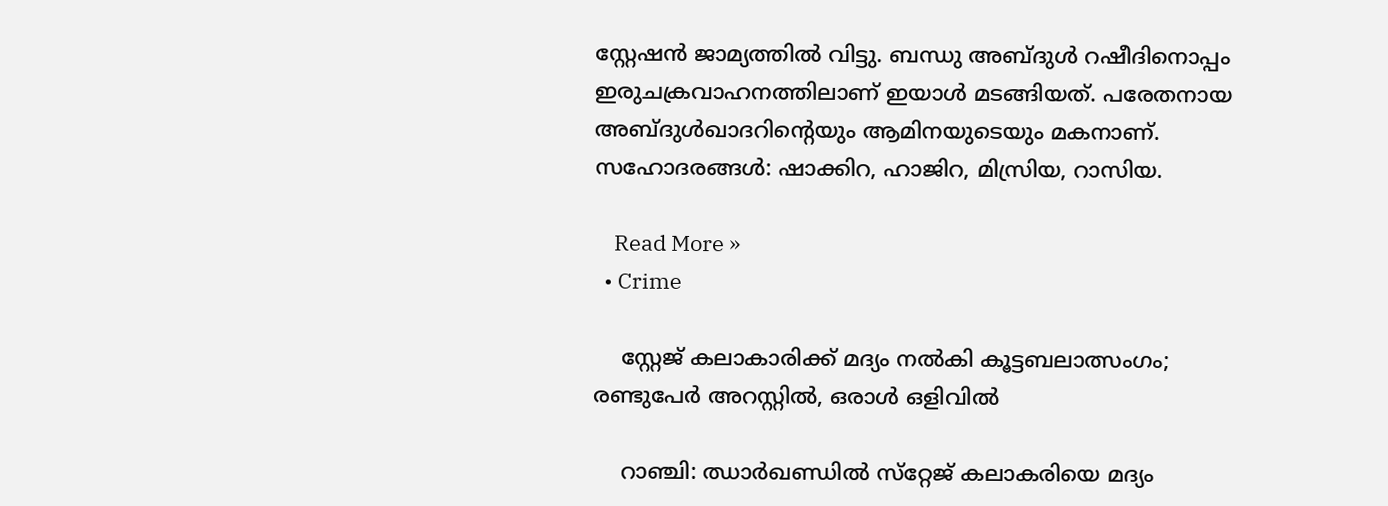സ്റ്റേഷന്‍ ജാമ്യത്തില്‍ വിട്ടു. ബന്ധു അബ്ദുള്‍ റഷീദിനൊപ്പം ഇരുചക്രവാഹനത്തിലാണ് ഇയാള്‍ മടങ്ങിയത്. പരേതനായ അബ്ദുള്‍ഖാദറിന്റെയും ആമിനയുടെയും മകനാണ്. സഹോദരങ്ങള്‍: ഷാക്കിറ, ഹാജിറ, മിസ്രിയ, റാസിയ.

    Read More »
  • Crime

    സ്റ്റേജ് കലാകാരിക്ക് മദ്യം നല്‍കി കൂട്ടബലാത്സംഗം; രണ്ടുപേര്‍ അറസ്റ്റില്‍, ഒരാള്‍ ഒളിവില്‍

    റാഞ്ചി: ഝാര്‍ഖണ്ഡില്‍ സ്‌റ്റേജ് കലാകരിയെ മദ്യം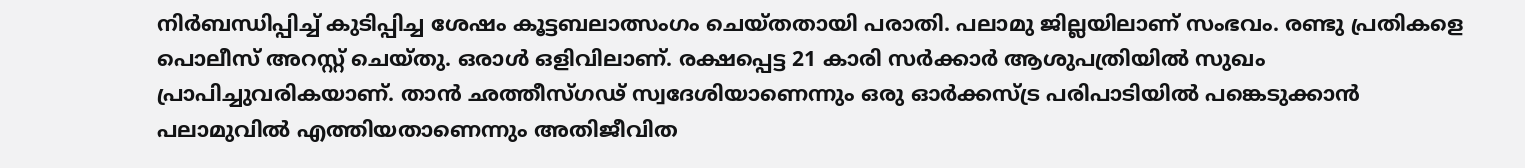നിര്‍ബന്ധിപ്പിച്ച് കുടിപ്പിച്ച ശേഷം കൂട്ടബലാത്സംഗം ചെയ്തതായി പരാതി. പലാമു ജില്ലയിലാണ് സംഭവം. രണ്ടു പ്രതികളെ പൊലീസ് അറസ്റ്റ് ചെയ്തു. ഒരാള്‍ ഒളിവിലാണ്. രക്ഷപ്പെട്ട 21 കാരി സര്‍ക്കാര്‍ ആശുപത്രിയില്‍ സുഖം പ്രാപിച്ചുവരികയാണ്. താന്‍ ഛത്തീസ്ഗഢ് സ്വദേശിയാണെന്നും ഒരു ഓര്‍ക്കസ്ട്ര പരിപാടിയില്‍ പങ്കെടുക്കാന്‍ പലാമുവില്‍ എത്തിയതാണെന്നും അതിജീവിത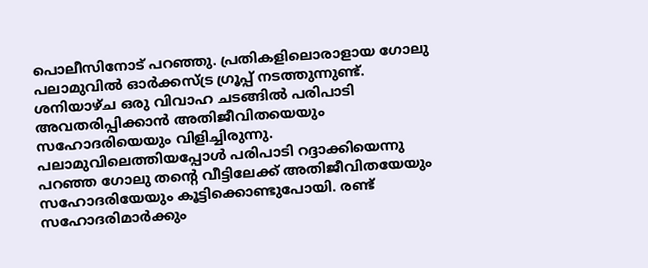പൊലീസിനോട് പറഞ്ഞു. പ്രതികളിലൊരാളായ ഗോലു പലാമുവില്‍ ഓര്‍ക്കസ്ട്ര ഗ്രൂപ്പ് നടത്തുന്നുണ്ട്. ശനിയാഴ്ച ഒരു വിവാഹ ചടങ്ങില്‍ പരിപാടി അവതരിപ്പിക്കാന്‍ അതിജീവിതയെയും സഹോദരിയെയും വിളിച്ചിരുന്നു. പലാമുവിലെത്തിയപ്പോള്‍ പരിപാടി റദ്ദാക്കിയെന്നു പറഞ്ഞ ഗോലു തന്റെ വീട്ടിലേക്ക് അതിജീവിതയേയും സഹോദരിയേയും കൂട്ടിക്കൊണ്ടുപോയി. രണ്ട് സഹോദരിമാര്‍ക്കും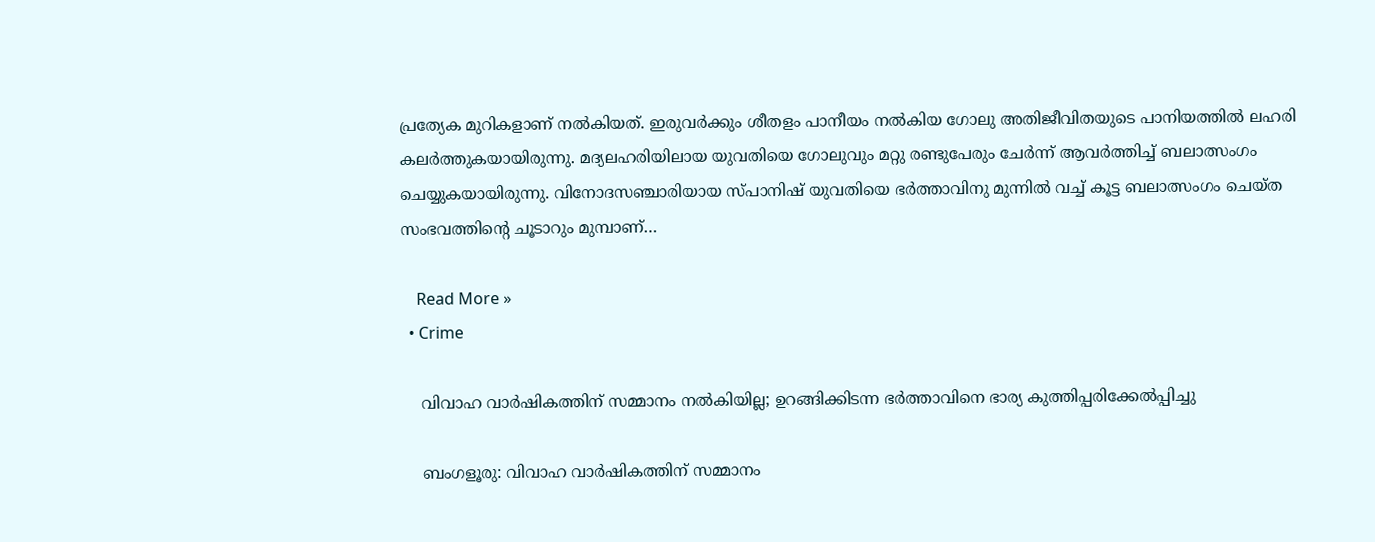പ്രത്യേക മുറികളാണ് നല്‍കിയത്. ഇരുവര്‍ക്കും ശീതളം പാനീയം നല്‍കിയ ഗോലു അതിജീവിതയുടെ പാനിയത്തില്‍ ലഹരി കലര്‍ത്തുകയായിരുന്നു. മദ്യലഹരിയിലായ യുവതിയെ ഗോലുവും മറ്റു രണ്ടുപേരും ചേര്‍ന്ന് ആവര്‍ത്തിച്ച് ബലാത്സംഗം ചെയ്യുകയായിരുന്നു. വിനോദസഞ്ചാരിയായ സ്പാനിഷ് യുവതിയെ ഭര്‍ത്താവിനു മുന്നില്‍ വച്ച് കൂട്ട ബലാത്സംഗം ചെയ്ത സംഭവത്തിന്റെ ചൂടാറും മുമ്പാണ്…

    Read More »
  • Crime

    വിവാഹ വാര്‍ഷികത്തിന് സമ്മാനം നല്‍കിയില്ല; ഉറങ്ങിക്കിടന്ന ഭര്‍ത്താവിനെ ഭാര്യ കുത്തിപ്പരിക്കേല്‍പ്പിച്ചു

    ബംഗളൂരു: വിവാഹ വാര്‍ഷികത്തിന് സമ്മാനം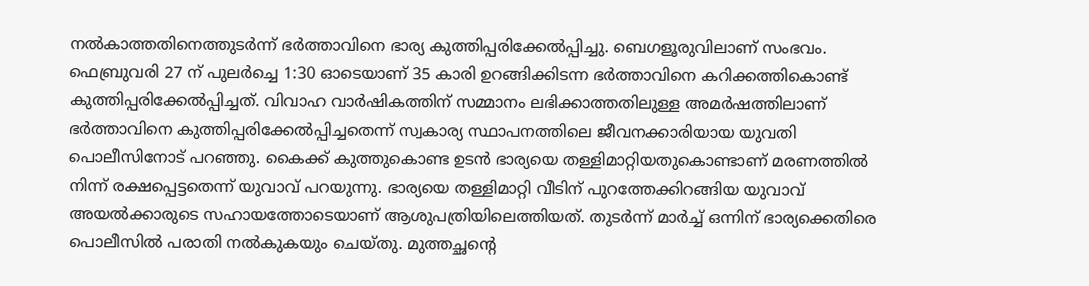നല്‍കാത്തതിനെത്തുടര്‍ന്ന് ഭര്‍ത്താവിനെ ഭാര്യ കുത്തിപ്പരിക്കേല്‍പ്പിച്ചു. ബെഗളൂരുവിലാണ് സംഭവം. ഫെബ്രുവരി 27 ന് പുലര്‍ച്ചെ 1:30 ഓടെയാണ് 35 കാരി ഉറങ്ങിക്കിടന്ന ഭര്‍ത്താവിനെ കറിക്കത്തികൊണ്ട് കുത്തിപ്പരിക്കേല്‍പ്പിച്ചത്. വിവാഹ വാര്‍ഷികത്തിന് സമ്മാനം ലഭിക്കാത്തതിലുള്ള അമര്‍ഷത്തിലാണ് ഭര്‍ത്താവിനെ കുത്തിപ്പരിക്കേല്‍പ്പിച്ചതെന്ന് സ്വകാര്യ സ്ഥാപനത്തിലെ ജീവനക്കാരിയായ യുവതി പൊലീസിനോട് പറഞ്ഞു. കൈക്ക് കുത്തുകൊണ്ട ഉടന്‍ ഭാര്യയെ തള്ളിമാറ്റിയതുകൊണ്ടാണ് മരണത്തില്‍ നിന്ന് രക്ഷപ്പെട്ടതെന്ന് യുവാവ് പറയുന്നു. ഭാര്യയെ തള്ളിമാറ്റി വീടിന് പുറത്തേക്കിറങ്ങിയ യുവാവ് അയല്‍ക്കാരുടെ സഹായത്തോടെയാണ് ആശുപത്രിയിലെത്തിയത്. തുടര്‍ന്ന് മാര്‍ച്ച് ഒന്നിന് ഭാര്യക്കെതിരെ പൊലീസില്‍ പരാതി നല്‍കുകയും ചെയ്തു. മുത്തച്ഛന്റെ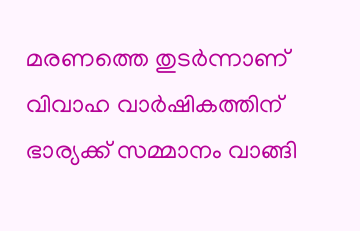മരണത്തെ തുടര്‍ന്നാണ് വിവാഹ വാര്‍ഷികത്തിന് ഭാര്യക്ക് സമ്മാനം വാങ്ങി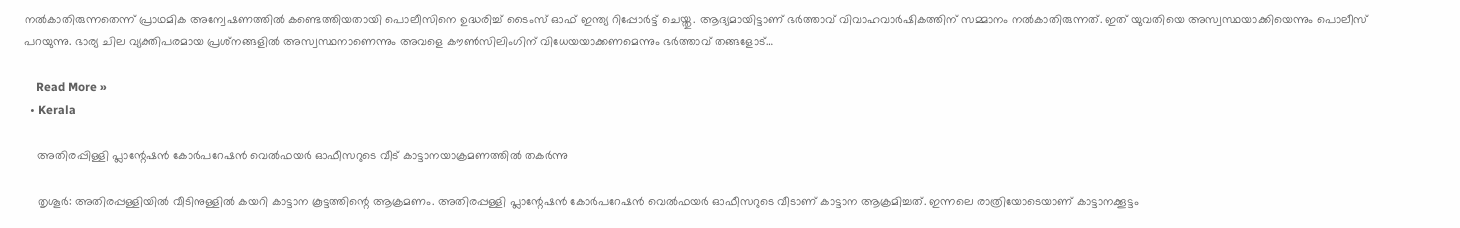നല്‍കാതിരുന്നതെന്ന് പ്രാഥമിക അന്വേഷണത്തില്‍ കണ്ടെത്തിയതായി പൊലീസിനെ ഉദ്ധരിച്ച് ടൈംസ് ഓഫ് ഇന്ത്യ റിപ്പോര്‍ട്ട് ചെയ്തു. ആദ്യമായിട്ടാണ് ഭര്‍ത്താവ് വിവാഹവാര്‍ഷികത്തിന് സമ്മാനം നല്‍കാതിരുന്നത്. ഇത് യുവതിയെ അസ്വസ്ഥയാക്കിയെന്നും പൊലീസ് പറയുന്നു. ഭാര്യ ചില വ്യക്തിപരമായ പ്രശ്‌നങ്ങളില്‍ അസ്വസ്ഥനാണെന്നും അവളെ കൗണ്‍സിലിംഗിന് വിധേയയാക്കണമെന്നും ഭര്‍ത്താവ് തങ്ങളോട്…

    Read More »
  • Kerala

    അതിരപ്പിള്ളി പ്ലാന്റേഷന്‍ കോര്‍പറേഷന്‍ വെല്‍ഫയര്‍ ഓഫീസറുടെ വീട് കാട്ടാനയാക്രമണത്തില്‍ തകര്‍ന്നു

    തൃശൂര്‍: അതിരപ്പള്ളിയില്‍ വീടിനുള്ളില്‍ കയറി കാട്ടാന കൂട്ടത്തിന്റെ ആക്രമണം. അതിരപ്പള്ളി പ്ലാന്റേഷന്‍ കോര്‍പറേഷന്‍ വെല്‍ഫയര്‍ ഓഫീസറുടെ വീടാണ് കാട്ടാന ആക്രമിച്ചത്. ഇന്നലെ രാത്രിയോടെയാണ് കാട്ടാനക്കൂട്ടം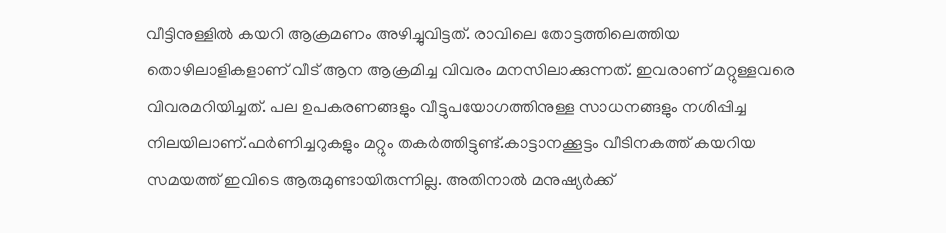വീട്ടിനുള്ളില്‍ കയറി ആക്രമണം അഴിച്ചുവിട്ടത്. രാവിലെ തോട്ടത്തിലെത്തിയ തൊഴിലാളികളാണ് വീട് ആന ആക്രമിച്ച വിവരം മനസിലാക്കുന്നത്. ഇവരാണ് മറ്റുള്ളവരെ വിവരമറിയിച്ചത്. പല ഉപകരണങ്ങളും വീട്ടുപയോഗത്തിനുള്ള സാധനങ്ങളും നശിപ്പിച്ച നിലയിലാണ്.ഫര്‍ണിച്ചറുകളും മറ്റും തകര്‍ത്തിട്ടുണ്ട്.കാട്ടാനക്കൂട്ടം വീടിനകത്ത് കയറിയ സമയത്ത് ഇവിടെ ആരുമുണ്ടായിരുന്നില്ല. അതിനാല്‍ മനുഷ്യര്‍ക്ക്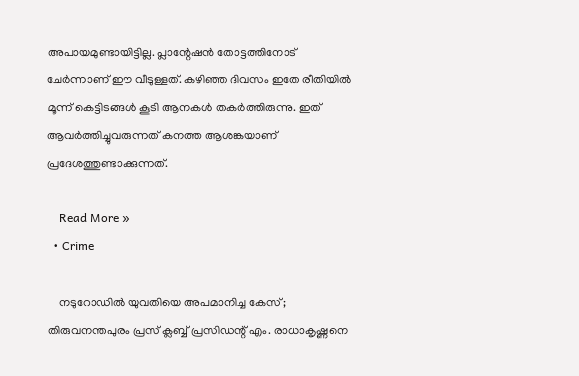അപായമുണ്ടായിട്ടില്ല. പ്ലാന്റേഷന്‍ തോട്ടത്തിനോട് ചേര്‍ന്നാണ് ഈ വീടുള്ളത്. കഴിഞ്ഞ ദിവസം ഇതേ രീതിയില്‍ മൂന്ന് കെട്ടിടങ്ങള്‍ കൂടി ആനകള്‍ തകര്‍ത്തിരുന്നു. ഇത് ആവര്‍ത്തിച്ചുവരുന്നത് കനത്ത ആശങ്കയാണ് പ്രദേശത്തുണ്ടാക്കുന്നത്.

    Read More »
  • Crime

    നടുറോഡില്‍ യുവതിയെ അപമാനിച്ച കേസ്; തിരുവനന്തപുരം പ്രസ് ക്ലബ്ബ് പ്രസിഡന്റ് എം. രാധാകൃഷ്ണനെ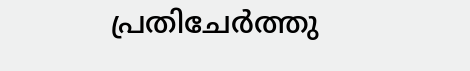പ്രതിചേര്‍ത്തു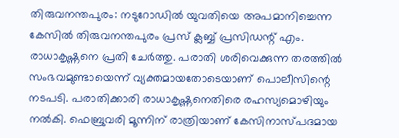തിരുവനന്തപുരം: നടുറോഡില്‍ യുവതിയെ അപമാനിച്ചെന്ന കേസില്‍ തിരുവനന്തപുരം പ്രസ് ക്ലബ്ബ് പ്രസിഡന്റ് എം. രാധാകൃഷ്ണനെ പ്രതി ചേര്‍ത്തു. പരാതി ശരിവെക്കുന്ന തരത്തില്‍ സംഭവമുണ്ടായെന്ന് വ്യക്തമായതോടെയാണ് പൊലീസിന്റെ നടപടി. പരാതിക്കാരി രാധാകൃഷ്ണനെതിരെ രഹസ്യമൊഴിയും നല്‍കി. ഫെബ്രുവരി മൂന്നിന് രാത്രിയാണ് കേസിനാസ്പദമായ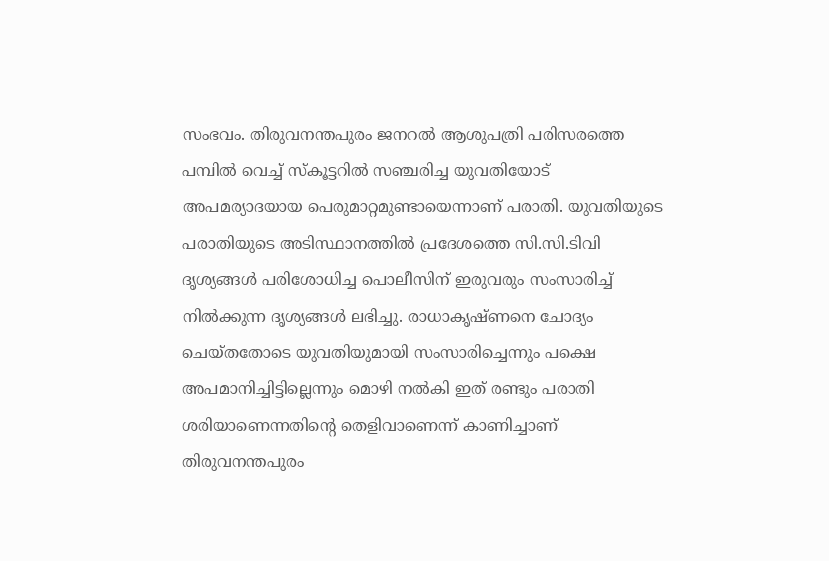സംഭവം. തിരുവനന്തപുരം ജനറല്‍ ആശുപത്രി പരിസരത്തെ പമ്പില്‍ വെച്ച് സ്‌കൂട്ടറില്‍ സഞ്ചരിച്ച യുവതിയോട് അപമര്യാദയായ പെരുമാറ്റമുണ്ടായെന്നാണ് പരാതി. യുവതിയുടെ പരാതിയുടെ അടിസ്ഥാനത്തില്‍ പ്രദേശത്തെ സി.സി.ടിവി ദൃശ്യങ്ങള്‍ പരിശോധിച്ച പൊലീസിന് ഇരുവരും സംസാരിച്ച് നില്‍ക്കുന്ന ദൃശ്യങ്ങള്‍ ലഭിച്ചു. രാധാകൃഷ്ണനെ ചോദ്യം ചെയ്തതോടെ യുവതിയുമായി സംസാരിച്ചെന്നും പക്ഷെ അപമാനിച്ചിട്ടില്ലെന്നും മൊഴി നല്‍കി ഇത് രണ്ടും പരാതി ശരിയാണെന്നതിന്റെ തെളിവാണെന്ന് കാണിച്ചാണ് തിരുവനന്തപുരം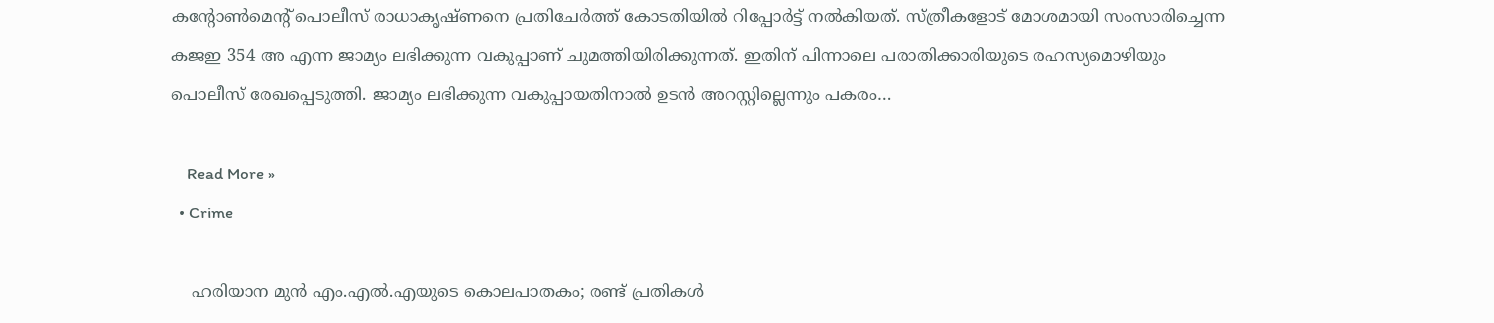കന്റോണ്‍മെന്റ് പൊലീസ് രാധാകൃഷ്ണനെ പ്രതിചേര്‍ത്ത് കോടതിയില്‍ റിപ്പോര്‍ട്ട് നല്‍കിയത്. സ്ത്രീകളോട് മോശമായി സംസാരിച്ചെന്ന കജഇ 354 അ എന്ന ജാമ്യം ലഭിക്കുന്ന വകുപ്പാണ് ചുമത്തിയിരിക്കുന്നത്. ഇതിന് പിന്നാലെ പരാതിക്കാരിയുടെ രഹസ്യമൊഴിയും പൊലീസ് രേഖപ്പെടുത്തി. ജാമ്യം ലഭിക്കുന്ന വകുപ്പായതിനാല്‍ ഉടന്‍ അറസ്റ്റില്ലെന്നും പകരം…

    Read More »
  • Crime

    ഹരിയാന മുന്‍ എം.എല്‍.എയുടെ കൊലപാതകം; രണ്ട് പ്രതികള്‍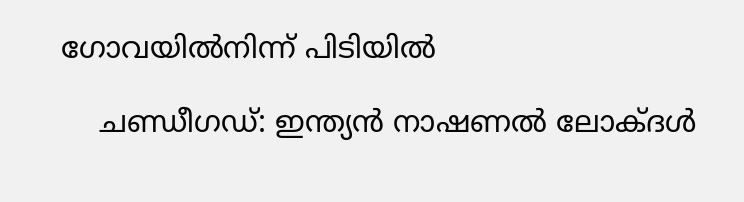ഗോവയില്‍നിന്ന് പിടിയില്‍

    ചണ്ഡീഗഡ്: ഇന്ത്യന്‍ നാഷണല്‍ ലോക്ദള്‍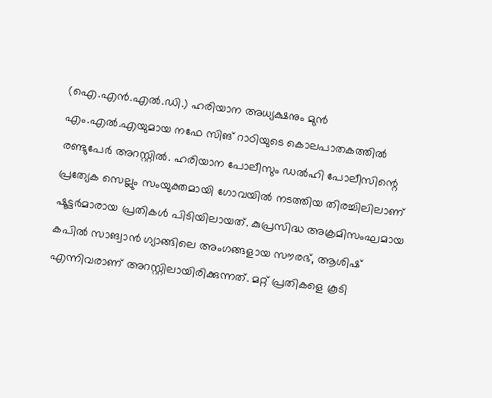(ഐ.എന്‍.എല്‍.ഡി.) ഹരിയാന അധ്യക്ഷനും മുന്‍ എം.എല്‍.എയുമായ നഫേ സിങ് റാഠിയുടെ കൊലപാതകത്തില്‍ രണ്ടുപേര്‍ അറസ്റ്റില്‍. ഹരിയാന പോലീസും ഡല്‍ഹി പോലീസിന്റെ പ്രത്യേക സെല്ലും സംയുക്തമായി ഗോവയില്‍ നടത്തിയ തിരച്ചിലിലാണ് ഷൂട്ടര്‍മാരായ പ്രതികള്‍ പിടിയിലായത്. കുപ്രസിദ്ധ അക്രമിസംഘമായ കപില്‍ സാങ്വാന്‍ ഗ്യാങ്ങിലെ അംഗങ്ങളായ സൗരഭ്, ആശിഷ് എന്നിവരാണ് അറസ്റ്റിലായിരിക്കുന്നത്. മറ്റ് പ്രതികളെ കൂടി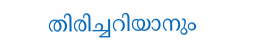തിരിച്ചറിയാനും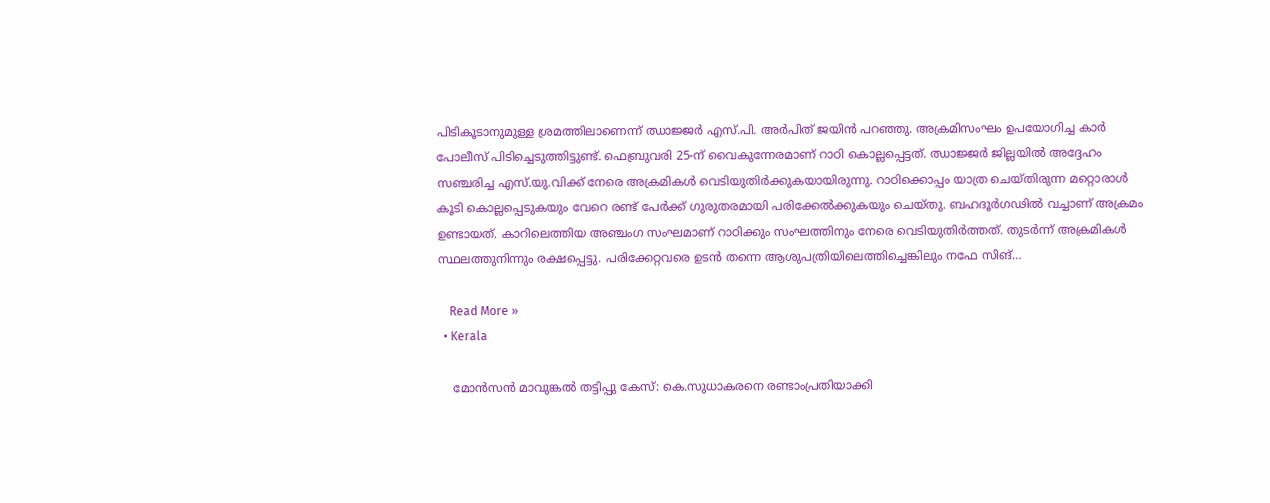പിടികൂടാനുമുള്ള ശ്രമത്തിലാണെന്ന് ഝാജ്ജര്‍ എസ്.പി. അര്‍പിത് ജയിന്‍ പറഞ്ഞു. അക്രമിസംഘം ഉപയോഗിച്ച കാര്‍ പോലീസ് പിടിച്ചെടുത്തിട്ടുണ്ട്. ഫെബ്രുവരി 25-ന് വൈകുന്നേരമാണ് റാഠി കൊല്ലപ്പെട്ടത്. ഝാജ്ജര്‍ ജില്ലയില്‍ അദ്ദേഹം സഞ്ചരിച്ച എസ്.യു.വിക്ക് നേരെ അക്രമികള്‍ വെടിയുതിര്‍ക്കുകയായിരുന്നു. റാഠിക്കൊപ്പം യാത്ര ചെയ്തിരുന്ന മറ്റൊരാള്‍ കൂടി കൊല്ലപ്പെടുകയും വേറെ രണ്ട് പേര്‍ക്ക് ഗുരുതരമായി പരിക്കേല്‍ക്കുകയും ചെയ്തു. ബഹദൂര്‍ഗഢില്‍ വച്ചാണ് അക്രമം ഉണ്ടായത്. കാറിലെത്തിയ അഞ്ചംഗ സംഘമാണ് റാഠിക്കും സംഘത്തിനും നേരെ വെടിയുതിര്‍ത്തത്. തുടര്‍ന്ന് അക്രമികള്‍ സ്ഥലത്തുനിന്നും രക്ഷപ്പെട്ടു. പരിക്കേറ്റവരെ ഉടന്‍ തന്നെ ആശുപത്രിയിലെത്തിച്ചെങ്കിലും നഫേ സിങ്…

    Read More »
  • Kerala

    മോന്‍സന്‍ മാവുങ്കല്‍ തട്ടിപ്പു കേസ്: കെ.സുധാകരനെ രണ്ടാംപ്രതിയാക്കി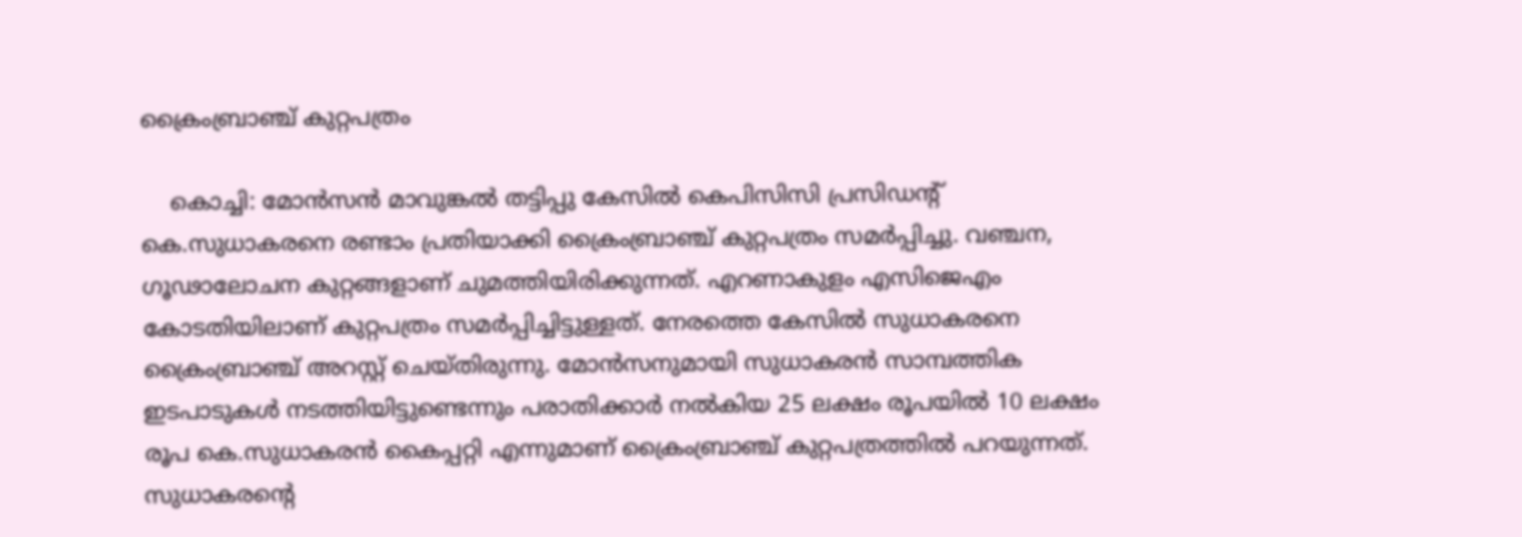ക്രൈംബ്രാഞ്ച് കുറ്റപത്രം

    കൊച്ചി: മോന്‍സന്‍ മാവുങ്കല്‍ തട്ടിപ്പു കേസില്‍ കെപിസിസി പ്രസിഡന്റ് കെ.സുധാകരനെ രണ്ടാം പ്രതിയാക്കി ക്രൈംബ്രാഞ്ച് കുറ്റപത്രം സമര്‍പ്പിച്ചു. വഞ്ചന, ഗൂഢാലോചന കുറ്റങ്ങളാണ് ചുമത്തിയിരിക്കുന്നത്. എറണാകുളം എസിജെഎം കോടതിയിലാണ് കുറ്റപത്രം സമര്‍പ്പിച്ചിട്ടുള്ളത്. നേരത്തെ കേസില്‍ സുധാകരനെ ക്രൈംബ്രാഞ്ച് അറസ്റ്റ് ചെയ്തിരുന്നു. മോന്‍സനുമായി സുധാകരന്‍ സാമ്പത്തിക ഇടപാടുകള്‍ നടത്തിയിട്ടുണ്ടെന്നും പരാതിക്കാര്‍ നല്‍കിയ 25 ലക്ഷം രൂപയില്‍ 10 ലക്ഷം രൂപ കെ.സുധാകരന്‍ കൈപ്പറ്റി എന്നുമാണ് ക്രൈംബ്രാഞ്ച് കുറ്റപത്രത്തില്‍ പറയുന്നത്. സുധാകരന്റെ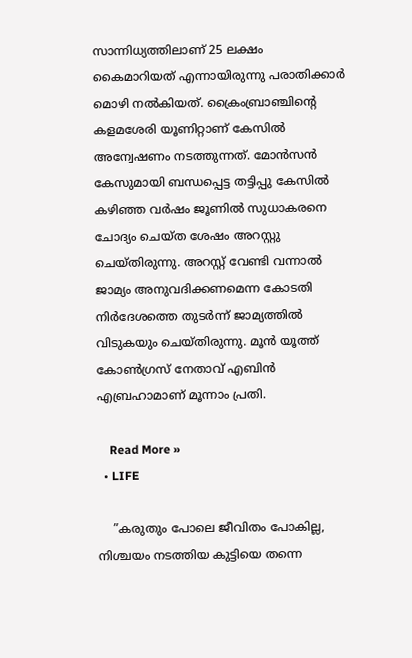സാന്നിധ്യത്തിലാണ് 25 ലക്ഷം കൈമാറിയത് എന്നായിരുന്നു പരാതിക്കാര്‍ മൊഴി നല്‍കിയത്. ക്രൈംബ്രാഞ്ചിന്റെ കളമശേരി യൂണിറ്റാണ് കേസില്‍ അന്വേഷണം നടത്തുന്നത്. മോന്‍സന്‍ കേസുമായി ബന്ധപ്പെട്ട തട്ടിപ്പു കേസില്‍ കഴിഞ്ഞ വര്‍ഷം ജൂണില്‍ സുധാകരനെ ചോദ്യം ചെയ്ത ശേഷം അറസ്റ്റു ചെയ്തിരുന്നു. അറസ്റ്റ് വേണ്ടി വന്നാല്‍ ജാമ്യം അനുവദിക്കണമെന്ന കോടതി നിര്‍ദേശത്തെ തുടര്‍ന്ന് ജാമ്യത്തില്‍ വിടുകയും ചെയ്തിരുന്നു. മൂന്‍ യൂത്ത് കോണ്‍ഗ്രസ് നേതാവ് എബിന്‍ എബ്രഹാമാണ് മൂന്നാം പ്രതി.

    Read More »
  • LIFE

    ”കരുതും പോലെ ജീവിതം പോകില്ല, നിശ്ചയം നടത്തിയ കുട്ടിയെ തന്നെ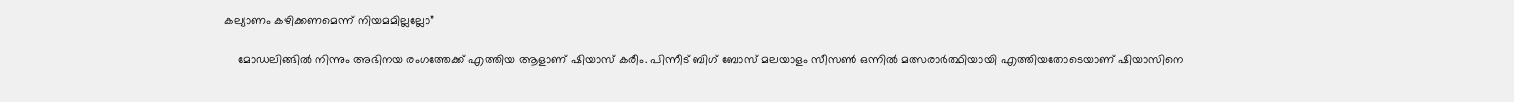കല്യാണം കഴിക്കണമെന്ന് നിയമമില്ലല്ലോ”

    മോഡലിങ്ങില്‍ നിന്നും അഭിനയ രംഗത്തേക്ക് എത്തിയ ആളാണ് ഷിയാസ് കരീം. പിന്നീട് ബിഗ് ബോസ് മലയാളം സീസണ്‍ ഒന്നില്‍ മത്സരാര്‍ത്ഥിയായി എത്തിയതോടെയാണ് ഷിയാസിനെ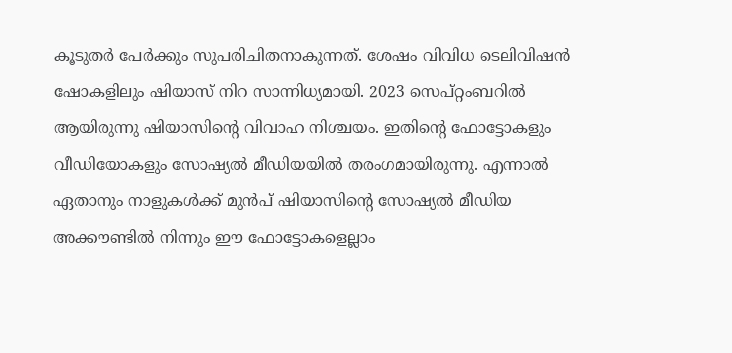കൂടുതര്‍ പേര്‍ക്കും സുപരിചിതനാകുന്നത്. ശേഷം വിവിധ ടെലിവിഷന്‍ ഷോകളിലും ഷിയാസ് നിറ സാന്നിധ്യമായി. 2023 സെപ്റ്റംബറില്‍ ആയിരുന്നു ഷിയാസിന്റെ വിവാഹ നിശ്ചയം. ഇതിന്റെ ഫോട്ടോകളും വീഡിയോകളും സോഷ്യല്‍ മീഡിയയില്‍ തരംഗമായിരുന്നു. എന്നാല്‍ ഏതാനും നാളുകള്‍ക്ക് മുന്‍പ് ഷിയാസിന്റെ സോഷ്യല്‍ മീഡിയ അക്കൗണ്ടില്‍ നിന്നും ഈ ഫോട്ടോകളെല്ലാം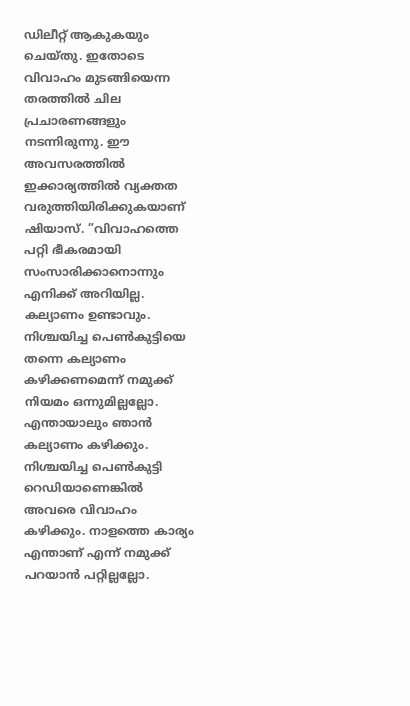ഡിലീറ്റ് ആകുകയും ചെയ്തു. ഇതോടെ വിവാഹം മുടങ്ങിയെന്ന തരത്തില്‍ ചില പ്രചാരണങ്ങളും നടന്നിരുന്നു. ഈ അവസരത്തില്‍ ഇക്കാര്യത്തില്‍ വ്യക്തത വരുത്തിയിരിക്കുകയാണ് ഷിയാസ്. ”വിവാഹത്തെ പറ്റി ഭീകരമായി സംസാരിക്കാനൊന്നും എനിക്ക് അറിയില്ല. കല്യാണം ഉണ്ടാവും. നിശ്ചയിച്ച പെണ്‍കുട്ടിയെ തന്നെ കല്യാണം കഴിക്കണമെന്ന് നമുക്ക് നിയമം ഒന്നുമില്ലല്ലോ. എന്തായാലും ഞാന്‍ കല്യാണം കഴിക്കും. നിശ്ചയിച്ച പെണ്‍കുട്ടി റെഡിയാണെങ്കില്‍ അവരെ വിവാഹം കഴിക്കും. നാളത്തെ കാര്യം എന്താണ് എന്ന് നമുക്ക് പറയാന്‍ പറ്റില്ലല്ലോ.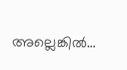അല്ലെങ്കില്‍…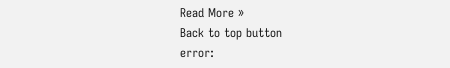Read More »
Back to top button
error: